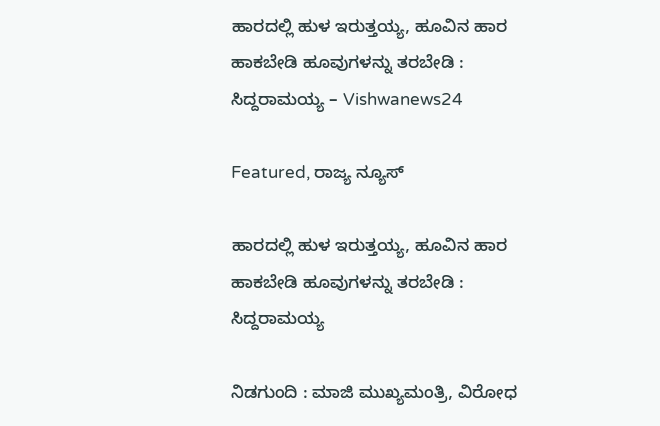ಹಾರದಲ್ಲಿ ಹುಳ ಇರುತ್ತಯ್ಯ, ಹೂವಿನ ಹಾರ ಹಾಕಬೇಡಿ ಹೂವುಗಳನ್ನು ತರಬೇಡಿ : ಸಿದ್ದರಾಮಯ್ಯ – Vishwanews24

Featured, ರಾಜ್ಯ ನ್ಯೂಸ್

ಹಾರದಲ್ಲಿ ಹುಳ ಇರುತ್ತಯ್ಯ, ಹೂವಿನ ಹಾರ ಹಾಕಬೇಡಿ ಹೂವುಗಳನ್ನು ತರಬೇಡಿ : ಸಿದ್ದರಾಮಯ್ಯ

ನಿಡಗುಂದಿ : ಮಾಜಿ ಮುಖ್ಯಮಂತ್ರಿ, ವಿರೋಧ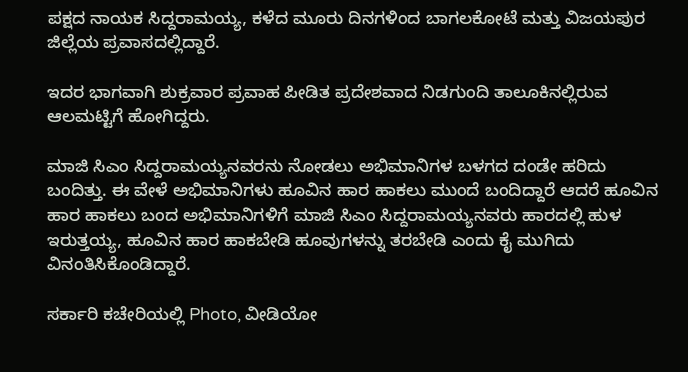ಪಕ್ಷದ ನಾಯಕ ಸಿದ್ದರಾಮಯ್ಯ, ಕಳೆದ ಮೂರು ದಿನಗಳಿಂದ ಬಾಗಲಕೋಟೆ ಮತ್ತು ವಿಜಯಪುರ ಜಿಲ್ಲೆಯ ಪ್ರವಾಸದಲ್ಲಿದ್ದಾರೆ.

ಇದರ ಭಾಗವಾಗಿ ಶುಕ್ರವಾರ ಪ್ರವಾಹ ಪೀಡಿತ ಪ್ರದೇಶವಾದ ನಿಡಗುಂದಿ ತಾಲೂಕಿನಲ್ಲಿರುವ ಆಲಮಟ್ಟಿಗೆ ಹೋಗಿದ್ದರು.

ಮಾಜಿ ಸಿಎಂ ಸಿದ್ದರಾಮಯ್ಯನವರನು ನೋಡಲು ಅಭಿಮಾನಿಗಳ ಬಳಗದ ದಂಡೇ ಹರಿದು ಬಂದಿತ್ತು. ಈ ವೇಳೆ ಅಭಿಮಾನಿಗಳು ಹೂವಿನ ಹಾರ ಹಾಕಲು ಮುಂದೆ ಬಂದಿದ್ದಾರೆ ಆದರೆ ಹೂವಿನ ಹಾರ ಹಾಕಲು ಬಂದ ಅಭಿಮಾನಿಗಳಿಗೆ ಮಾಜಿ ಸಿಎಂ ಸಿದ್ದರಾಮಯ್ಯನವರು ಹಾರದಲ್ಲಿ ಹುಳ ಇರುತ್ತಯ್ಯ, ಹೂವಿನ ಹಾರ ಹಾಕಬೇಡಿ ಹೂವುಗಳನ್ನು ತರಬೇಡಿ ಎಂದು ಕೈ ಮುಗಿದು ವಿನಂತಿಸಿಕೊಂಡಿದ್ದಾರೆ.

ಸರ್ಕಾರಿ ಕಚೇರಿಯಲ್ಲಿ Photo, ವೀಡಿಯೋ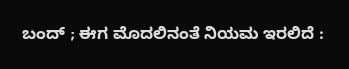ಬಂದ್ ; ಈಗ ಮೊದಲಿನಂತೆ ನಿಯಮ ಇರಲಿದೆ :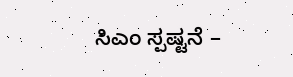ಸಿಎಂ ಸ್ಪಷ್ಟನೆ –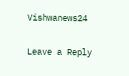Vishwanews24

Leave a Reply